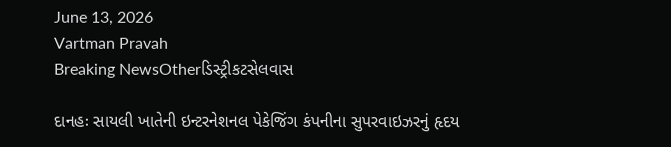June 13, 2026
Vartman Pravah
Breaking NewsOtherડિસ્ટ્રીકટસેલવાસ

દાનહઃ સાયલી ખાતેની ઇન્‍ટરનેશનલ પેકેજિંગ કંપનીના સુપરવાઇઝરનું હૃદય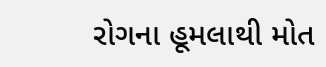રોગના હૂમલાથી મોત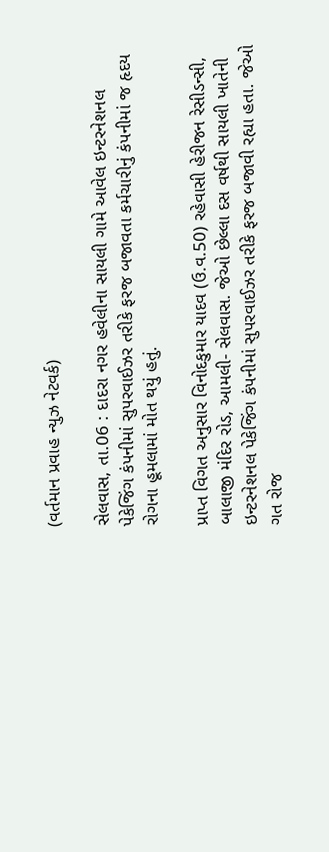(વર્તમાન પ્રવાહ ન્‍યુઝ નેટવર્ક)

સેલવાસ, તા.06 : દાદરા નગર હવેલીના સાયલી ગામે આવેલ ઇન્‍ટરનેશનલ પેકેજિંગ કંપનીમાં સુપરવાઈઝર તરીકે ફરજ બજાવતા કર્મચારીનું કંપનીમાં જ હૃદય રોગના હૂમલામાં મોત થયું હતું.

પ્રાપ્ત વિગત અનુસાર વિનોદકુમાર યાદવ (ઉ.વ.50) રહેવાસી હેરીજન રેસીડન્‍સી, બાલાજી મંદિર રોડ, આમલી- સેલવાસ. જેઓ છેલ્લા દસ વર્ષથી સાયલી ખાતેની ઇન્‍ટરનેશનલ પેકેજિંગ કંપનીમાં સુપરવાઈઝર તરીકે ફરજ બજાવી રહ્યા હતા. જેઓ ગત રોજ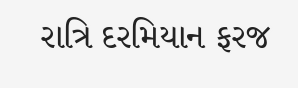રાત્રિ દરમિયાન ફરજ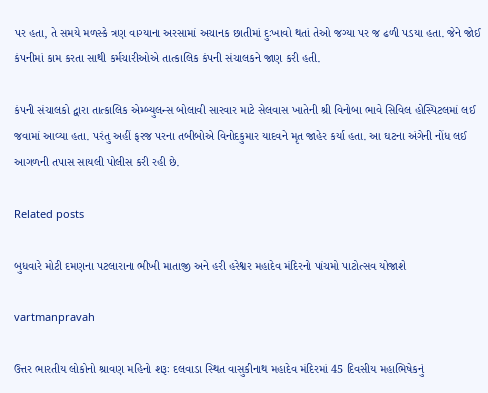પર હતા, તે સમયે મળસ્‍કે ત્રણ વાગ્‍યાના અરસામાં અચાનક છાતીમાં દુઃખાવો થતાં તેઓ જગ્‍યા પર જ ઢળી પડયા હતા. જેને જોઈ કંપનીમાં કામ કરતા સાથી કર્મચારીઓએ તાત્‍કાલિક કંપની સંચાલકને જાણ કરી હતી.

કંપની સંચાલકો દ્વારા તાત્‍કાલિક એમ્‍બ્‍યુલન્‍સ બોલાવી સારવાર માટે સેલવાસ ખાતેની શ્રી વિનોબા ભાવે સિવિલ હોસ્‍પિટલમાં લઈ જવામાં આવ્‍યા હતા. પરંતુ અહીં ફરજ પરના તબીબોએ વિનોદકુમાર યાદવને મૃત જાહેર કર્યા હતા. આ ઘટના અંગેની નોંધ લઈ આગળની તપાસ સાયલી પોલીસ કરી રહી છે.

Related posts

બુધવારે મોટી દમણના પટલારાના ભીખી માતાજી અને હરી હરેશ્વર મહાદેવ મંદિરનો પાંચમો પાટોત્‍સવ યોજાશે

vartmanpravah

ઉત્તર ભારતીય લોકોનો શ્રાવણ મહિનો શરૂઃ દલવાડા સ્‍થિત વાસુકીનાથ મહાદેવ મંદિરમાં 45 દિવસીય મહાભિષેકનું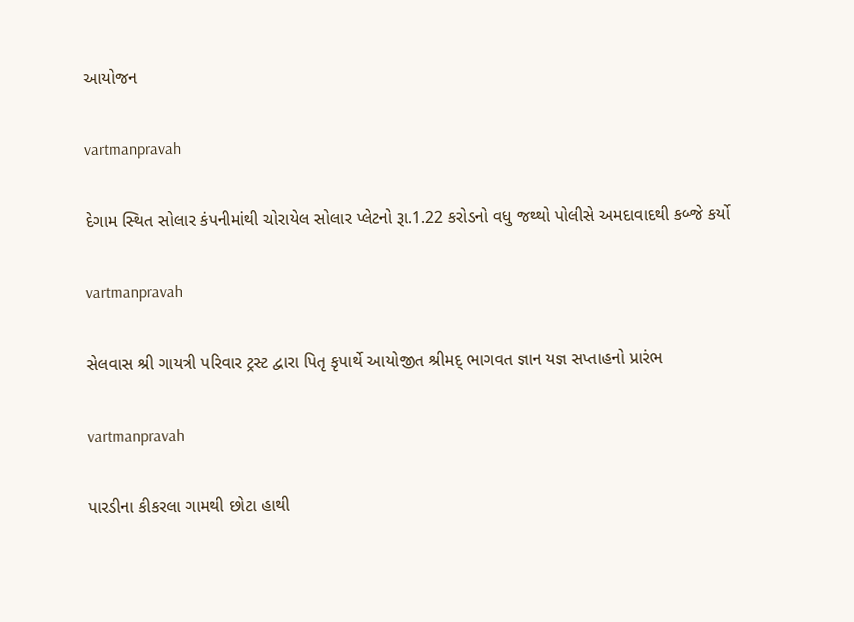આયોજન

vartmanpravah

દેગામ સ્‍થિત સોલાર કંપનીમાંથી ચોરાયેલ સોલાર પ્‍લેટનો રૂા.1.22 કરોડનો વધુ જથ્‍થો પોલીસે અમદાવાદથી કબ્‍જે કર્યો

vartmanpravah

સેલવાસ શ્રી ગાયત્રી પરિવાર ટ્રસ્‍ટ દ્વારા પિતૃ કૃપાર્થે આયોજીત શ્રીમદ્‌ ભાગવત જ્ઞાન યજ્ઞ સપ્તાહનો પ્રારંભ

vartmanpravah

પારડીના કીકરલા ગામથી છોટા હાથી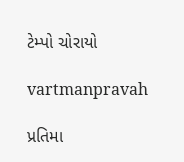ટેમ્‍પો ચોરાયો

vartmanpravah

પ્રતિમા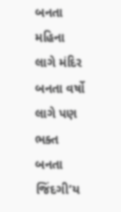બનતા મહિના લાગે મંદિર બનતા વર્ષો લાગે પણ ભક્‍ત બનતા જિંદગી’ય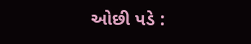ઓછી પડે :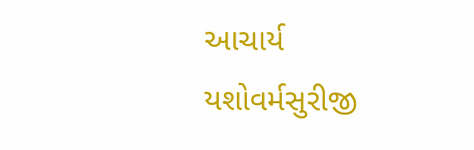આચાર્ય યશોવર્મસુરીજી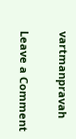vartmanpravah

Leave a Comment